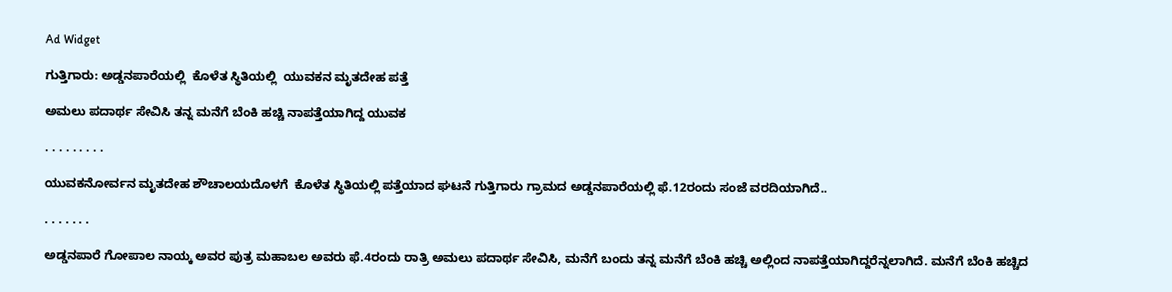Ad Widget

ಗುತ್ತಿಗಾರು: ಅಡ್ಡನಪಾರೆಯಲ್ಲಿ  ಕೊಳೆತ ಸ್ಥಿತಿಯಲ್ಲಿ  ಯುವಕನ ಮೃತದೇಹ ಪತ್ತೆ

ಅಮಲು ಪದಾರ್ಥ ಸೇವಿಸಿ ತನ್ನ ಮನೆಗೆ ಬೆಂಕಿ ಹಚ್ಚಿ ನಾಪತ್ತೆಯಾಗಿದ್ದ ಯುವಕ

. . . . . . . . .

ಯುವಕನೋರ್ವನ ಮೃತದೇಹ ಶೌಚಾಲಯದೊಳಗೆ  ಕೊಳೆತ ಸ್ಥಿತಿಯಲ್ಲಿ ಪತ್ತೆಯಾದ ಘಟನೆ ಗುತ್ತಿಗಾರು ಗ್ರಾಮದ ಅಡ್ಡನಪಾರೆಯಲ್ಲಿ ಫೆ.12ರಂದು ಸಂಜೆ ವರದಿಯಾಗಿದೆ..

. . . . . . .

ಅಡ್ಡನಪಾರೆ ಗೋಪಾಲ ನಾಯ್ಕ ಅವರ ಪುತ್ರ ಮಹಾಬಲ ಅವರು ಫೆ.4ರಂದು ರಾತ್ರಿ ಅಮಲು ಪದಾರ್ಥ ಸೇವಿಸಿ, ಮನೆಗೆ ಬಂದು ತನ್ನ ಮನೆಗೆ ಬೆಂಕಿ ಹಚ್ಚಿ ಅಲ್ಲಿಂದ ನಾಪತ್ತೆಯಾಗಿದ್ದರೆನ್ನಲಾಗಿದೆ. ಮನೆಗೆ ಬೆಂಕಿ ಹಚ್ಚಿದ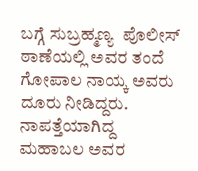ಬಗ್ಗೆ ಸುಬ್ರಹ್ಮಣ್ಯ  ಪೊಲೀಸ್ ಠಾಣೆಯಲ್ಲಿ ಅವರ ತಂದೆ ಗೋಪಾಲ ನಾಯ್ಕ ಅವರು ದೂರು ನೀಡಿದ್ದರು.
ನಾಪತ್ತೆಯಾಗಿದ್ದ ಮಹಾಬಲ ಅವರ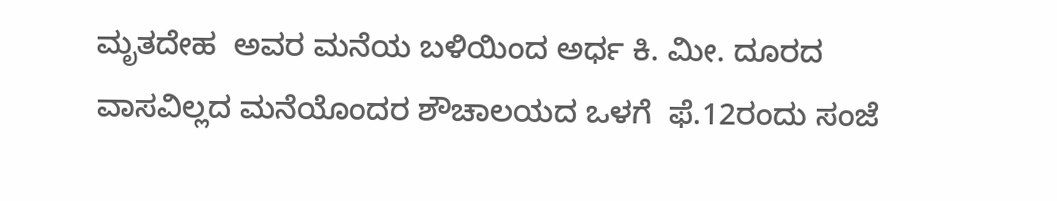ಮೃತದೇಹ  ಅವರ ಮನೆಯ ಬಳಿಯಿಂದ ಅರ್ಧ ಕಿ. ಮೀ. ದೂರದ ವಾಸವಿಲ್ಲದ ಮನೆಯೊಂದರ ಶೌಚಾಲಯದ ಒಳಗೆ  ಫೆ.12ರಂದು ಸಂಜೆ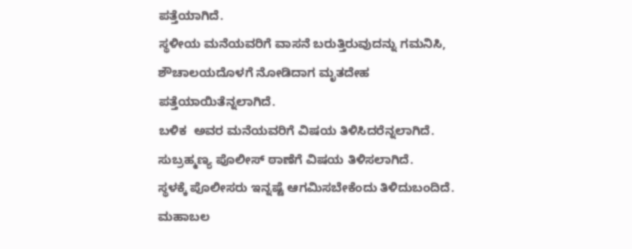ಪತ್ತೆಯಾಗಿದೆ.
ಸ್ಥಳೀಯ ಮನೆಯವರಿಗೆ ವಾಸನೆ ಬರುತ್ತಿರುವುದನ್ನು ಗಮನಿಸಿ,  ಶೌಚಾಲಯದೊಳಗೆ ನೋಡಿದಾಗ ಮೃತದೇಹ ಪತ್ತೆಯಾಯಿತೆನ್ನಲಾಗಿದೆ.
ಬಳಿಕ  ಅವರ ಮನೆಯವರಿಗೆ ವಿಷಯ ತಿಳಿಸಿದರೆನ್ನಲಾಗಿದೆ. ಸುಬ್ರಹ್ಮಣ್ಯ ಪೊಲೀಸ್ ಠಾಣೆಗೆ ವಿಷಯ ತಿಳಿಸಲಾಗಿದೆ.
ಸ್ಥಳಕ್ಕೆ ಪೊಲೀಸರು ಇನ್ನಷ್ಟೆ ಆಗಮಿಸಬೇಕೆಂದು ತಿಳಿದುಬಂದಿದೆ.
ಮಹಾಬಲ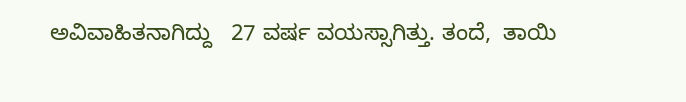ಅವಿವಾಹಿತನಾಗಿದ್ದು   27 ವರ್ಷ ವಯಸ್ಸಾಗಿತ್ತು. ತಂದೆ,  ತಾಯಿ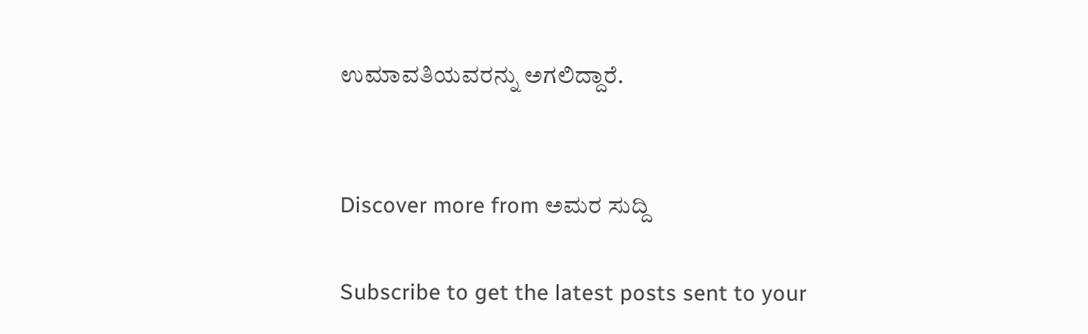ಉಮಾವತಿಯವರನ್ನು ಅಗಲಿದ್ದಾರೆ.


Discover more from ಅಮರ ಸುದ್ದಿ

Subscribe to get the latest posts sent to your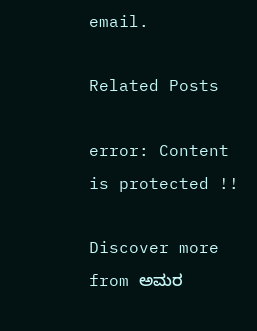email.

Related Posts

error: Content is protected !!

Discover more from ಅಮರ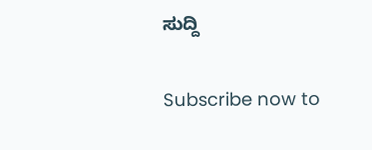ಸುದ್ದಿ

Subscribe now to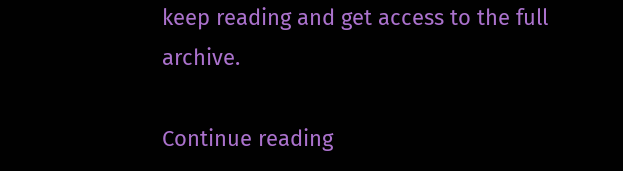keep reading and get access to the full archive.

Continue reading